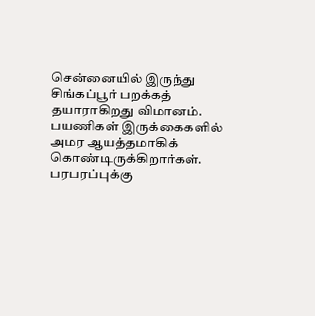சென்னையில் இருந்து சிங்கப்பூர் பறக்கத் தயாராகிறது விமானம். பயணிகள் இருக்கைகளில் அமர ஆயத்தமாகிக் கொண்டிருக்கிறார்கள். பரபரப்புக்கு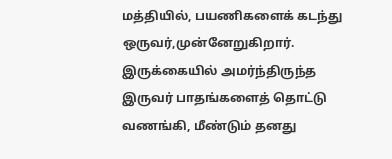மத்தியில், பயணிகளைக் கடந்து ஒருவர்,முன்னேறுகிறார். இருக்கையில் அமர்ந்திருந்த இருவர் பாதங்களைத் தொட்டு வணங்கி, மீண்டும் தனது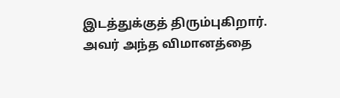இடத்துக்குத் திரும்புகிறார்.
அவர் அந்த விமானத்தை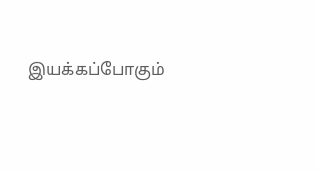இயக்கப்போகும்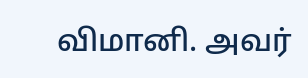விமானி. அவர்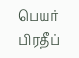பெயர் பிரதீப்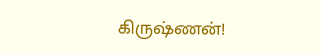கிருஷ்ணன்!